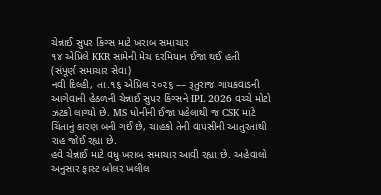ચેન્નાઈ સુપર કિંગ્સ માટે ખરાબ સમાચાર
૧૪ એપ્રિલે KKR સામેની મેચ દરમિયાન ઈજા થઈ હતી
(સંપૂર્ણ સમાચાર સેવા)
નવી દિલ્હી, તા.૧૬ એપ્રિલ ૨૦૨૬ –– રૂતુરાજ ગાયકવાડની આગેવાની હેઠળની ચેન્નાઈ સુપર કિંગ્સને IPL 2026 વચ્ચે મોટો ઝટકો લાગ્યો છે. MS ધોનીની ઈજા પહેલાથી જ CSK માટે ચિંતાનું કારણ બની ગઈ છે, ચાહકો તેની વાપસીની આતુરતાથી રાહ જોઈ રહ્યા છે.
હવે ચેન્નાઈ માટે વધુ ખરાબ સમાચાર આવી રહ્યા છે. અહેવાલો અનુસાર ફાસ્ટ બોલર ખલીલ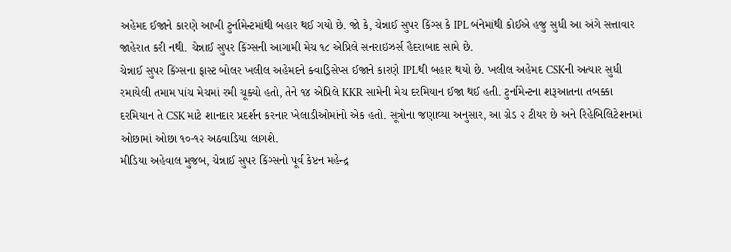અહેમદ ઈજાને કારણે આખી ટુર્નામેન્ટમાંથી બહાર થઈ ગયો છે. જો કે, ચેન્નાઈ સુપર કિંગ્સ કે IPL બંનેમાંથી કોઈએ હજુ સુધી આ અંગે સત્તાવાર જાહેરાત કરી નથી. ચેન્નાઈ સુપર કિંગ્સની આગામી મેચ ૧૮ એપ્રિલે સનરાઇઝર્સ હૈદરાબાદ સામે છે.
ચેન્નાઈ સુપર કિંગ્સના ફાસ્ટ બોલર ખલીલ અહેમદને ક્વાડ્રિસેપ્સ ઈજાને કારણે IPLથી બહાર થયો છે. ખલીલ અહેમદ CSKની અત્યાર સુધી રમાયેલી તમામ પાંચ મેચમાં રમી ચૂક્યો હતો, તેને ૧૪ એપ્રિલે KKR સામેની મેચ દરમિયાન ઈજા થઈ હતી. ટુર્નામેન્ટના શરૂઆતના તબક્કા દરમિયાન તે CSK માટે શાનદાર પ્રદર્શન કરનાર ખેલાડીઓમાંનો એક હતો. સૂત્રોના જણાવ્યા અનુસાર, આ ગ્રેડ ૨ ટીયર છે અને રિહેબિલિટેશનમાં ઓછામાં ઓછા ૧૦-૧૨ અઠવાડિયા લાગશે.
મીડિયા અહેવાલ મુજબ, ચેન્નાઈ સુપર કિંગ્સનો પૂર્વ કેપ્ટન મહેન્દ્ર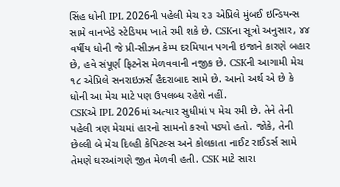સિંહ ધોની IPL 2026ની પહેલી મેચ ૨૩ એપ્રિલે મુંબઈ ઇન્ડિયન્સ સામે વાનખેડે સ્ટેડિયમ ખાતે રમી શકે છે. CSKના સૂત્રો અનુસાર, ૪૪ વર્ષીય ધોની જે પ્રી-સીઝન કેમ્પ દરમિયાન પગની ઇજાને કારણે બહાર છે, હવે સંપૂર્ણ ફિટનેસ મેળવવાની નજીક છે. CSKની આગામી મેચ ૧૮ એપ્રિલે સનરાઇઝર્સ હૈદરાબાદ સામે છે. આનો અર્થ એ છે કે ધોની આ મેચ માટે પણ ઉપલબ્ધ રહેશે નહીં.
CSKએ IPL 2026માં અત્યાર સુધીમાં ૫ મેચ રમી છે. તેને તેની પહેલી ત્રણ મેચમાં હારનો સામનો કરવો પડ્યો હતો. જોકે, તેની છેલ્લી બે મેચ દિલ્હી કેપિટલ્સ અને કોલકાતા નાઈટ રાઈડર્સ સામે તેમણે ઘરઆંગણે જીત મેળવી હતી. CSK માટે સારા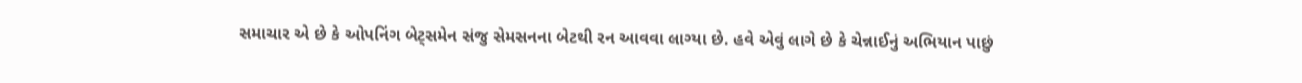સમાચાર એ છે કે ઓપનિંગ બેટ્સમેન સંજુ સેમસનના બેટથી રન આવવા લાગ્યા છે. હવે એવું લાગે છે કે ચેન્નાઈનું અભિયાન પાછું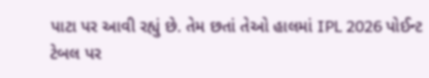પાટા પર આવી રહ્યું છે. તેમ છતાં તેઓ હાલમાં IPL 2026 પોઈન્ટ ટેબલ પર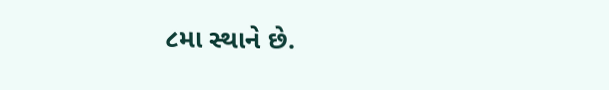૮મા સ્થાને છે.